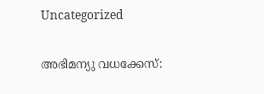Uncategorized

അഭിമന്യു വധക്കേസ്: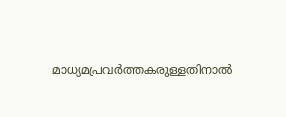മാധ്യമപ്രവർത്തകരുള്ളതിനാൽ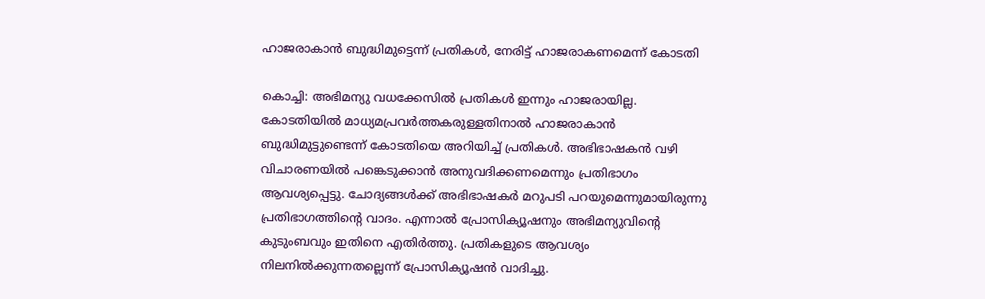ഹാജരാകാൻ ബുദ്ധിമുട്ടെന്ന് പ്രതികൾ, നേരിട്ട് ഹാജരാകണമെന്ന് കോടതി

കൊച്ചി: അഭിമന്യു വധക്കേസില്‍ പ്രതികള്‍ ഇന്നും ഹാജരായില്ല. കോടതിയില്‍ മാധ്യമപ്രവര്‍ത്തകരുള്ളതിനാല്‍ ഹാജരാകാന്‍ ബുദ്ധിമുട്ടുണ്ടെന്ന് കോടതിയെ അറിയിച്ച് പ്രതികൾ. അഭിഭാഷകന്‍ വഴി വിചാരണയില്‍ പങ്കെടുക്കാന്‍ അനുവദിക്കണമെന്നും പ്രതിഭാഗം ആവശ്യപ്പെട്ടു. ചോദ്യങ്ങള്‍ക്ക് അഭിഭാഷകര്‍ മറുപടി പറയുമെന്നുമായിരുന്നു പ്രതിഭാഗത്തിൻ്റെ വാദം. എന്നാല്‍ പ്രോസിക്യൂഷനും അഭിമന്യുവിന്റെ കുടുംബവും ഇതിനെ എതിര്‍ത്തു. പ്രതികളുടെ ആവശ്യം നിലനില്‍ക്കുന്നതല്ലെന്ന് പ്രോസിക്യൂഷന്‍ വാദിച്ചു.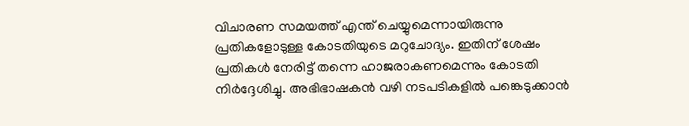വിചാരണ സമയത്ത് എന്ത് ചെയ്യുമെന്നായിരുന്നു പ്രതികളോടുള്ള കോടതിയുടെ മറുചോദ്യം. ഇതിന് ശേഷം പ്രതികള്‍ നേരിട്ട് തന്നെ ഹാജരാകണമെന്നും കോടതി നിർദ്ദേശിച്ചു. അഭിഭാഷകന്‍ വഴി നടപടികളില്‍ പങ്കെടുക്കാന്‍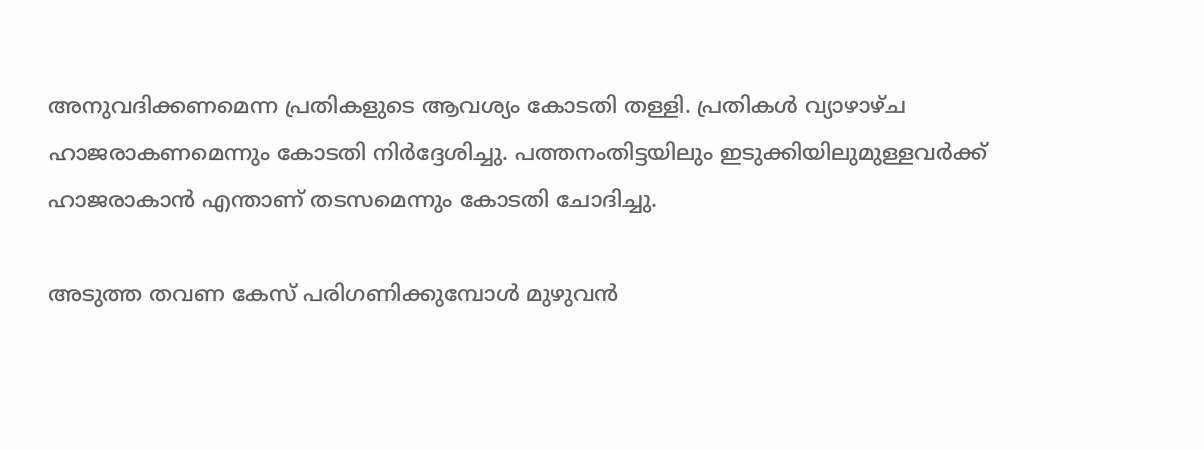അനുവദിക്കണമെന്ന പ്രതികളുടെ ആവശ്യം കോടതി തള്ളി. പ്രതികള്‍ വ്യാഴാഴ്ച ഹാജരാകണമെന്നും കോടതി നിര്‍ദ്ദേശിച്ചു. പത്തനംതിട്ടയിലും ഇടുക്കിയിലുമുള്ളവര്‍ക്ക് ഹാജരാകാന്‍ എന്താണ് തടസമെന്നും കോടതി ചോദിച്ചു.

അടുത്ത തവണ കേസ് പരിഗണിക്കുമ്പോൾ മുഴുവന്‍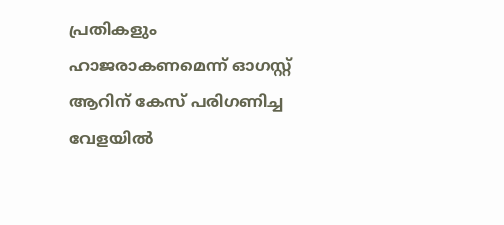പ്രതികളും ഹാജരാകണമെന്ന് ഓഗസ്റ്റ് ആറിന് കേസ് പരിഗണിച്ച വേളയില്‍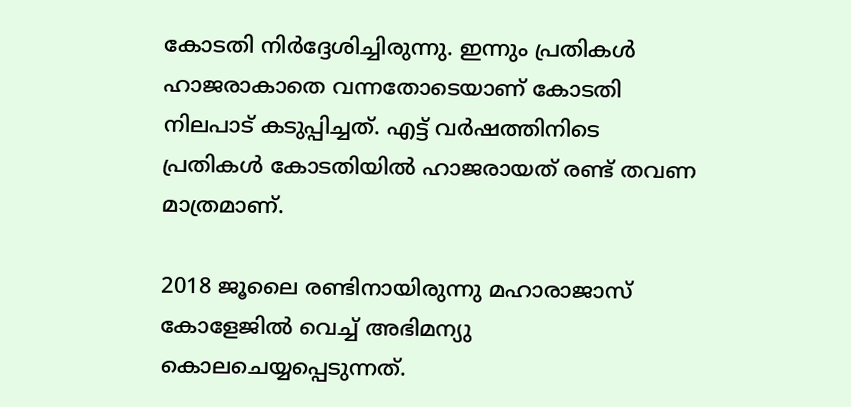കോടതി നിര്‍ദ്ദേശിച്ചിരുന്നു. ഇന്നും പ്രതികള്‍ ഹാജരാകാതെ വന്നതോടെയാണ് കോടതി നിലപാട് കടുപ്പിച്ചത്. എട്ട് വര്‍ഷത്തിനിടെ പ്രതികള്‍ കോടതിയില്‍ ഹാജരായത് രണ്ട് തവണ മാത്രമാണ്.

2018 ജൂലൈ രണ്ടിനായിരുന്നു മഹാരാജാസ് കോളേജില്‍ വെച്ച് അഭിമന്യു കൊലചെയ്യപ്പെടുന്നത്.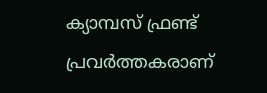ക്യാമ്പസ് ഫ്രണ്ട് പ്രവര്‍ത്തകരാണ്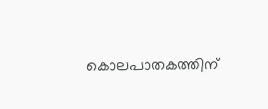കൊലപാതകത്തിന്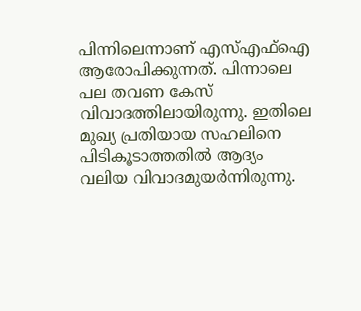പിന്നിലെന്നാണ് എസ്എഫ്ഐ ആരോപിക്കുന്നത്. പിന്നാലെ പല തവണ കേസ് വിവാദത്തിലായിരുന്നു. ഇതിലെ മുഖ്യ പ്രതിയായ സഹലിനെ പിടികൂടാത്തതില്‍ ആദ്യം വലിയ വിവാദമുയര്‍ന്നിരുന്നു.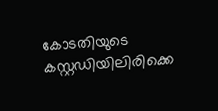കോടതിയുടെ കസ്റ്റഡിയിലിരിക്കെ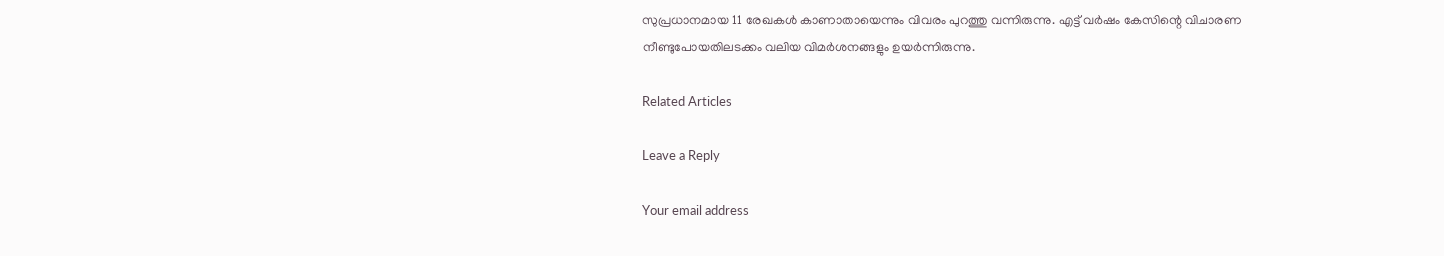സുപ്രധാനമായ 11 രേഖകള്‍ കാണാതായെന്നും വിവരം പുറത്തു വന്നിരുന്നു. എട്ട് വര്‍ഷം കേസിന്റെ വിചാരണ നീണ്ടുപോയതിലടക്കം വലിയ വിമര്‍ശനങ്ങളും ഉയര്‍ന്നിരുന്നു.

Related Articles

Leave a Reply

Your email address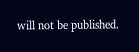will not be published.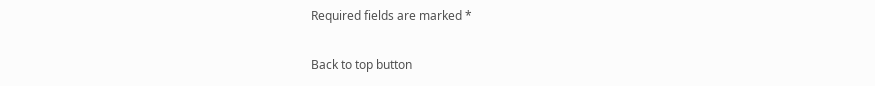Required fields are marked *

Back to top button